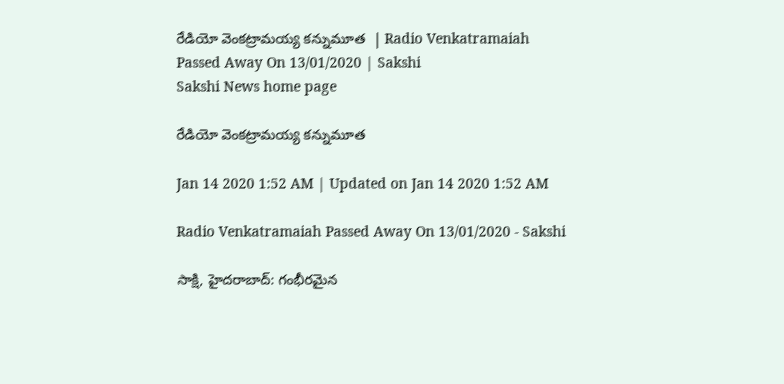రేడియో వెంకట్రామయ్య కన్నుమూత  | Radio Venkatramaiah Passed Away On 13/01/2020 | Sakshi
Sakshi News home page

రేడియో వెంకట్రామయ్య కన్నుమూత

Jan 14 2020 1:52 AM | Updated on Jan 14 2020 1:52 AM

Radio Venkatramaiah Passed Away On 13/01/2020 - Sakshi

సాక్షి, హైదరాబాద్‌: గంభీరమైన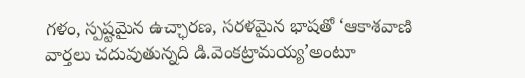గళం, స్పష్టమైన ఉచ్ఛారణ, సరళమైన భాషతో ‘ఆకాశవాణి వార్తలు చదువుతున్నది డి.వెంకట్రామయ్య’అంటూ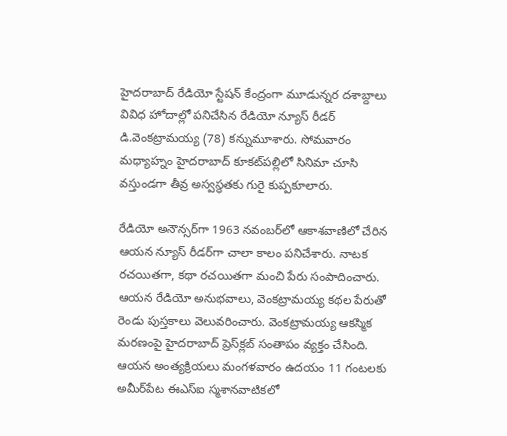హైదరాబాద్‌ రేడియో స్టేషన్‌ కేంద్రంగా మూడున్నర దశాబ్దాలు వివిధ హోదాల్లో పనిచేసిన రేడియో న్యూస్‌ రీడర్‌ డి.వెంకట్రామయ్య (78) కన్నుమూశారు. సోమవారం మధ్యాహ్నం హైదరాబాద్‌ కూకట్‌పల్లిలో సినిమా చూసి వస్తుండగా తీవ్ర అస్వస్థతకు గురై కుప్పకూలారు.

రేడియో అనౌన్సర్‌గా 1963 నవంబర్‌లో ఆకాశవాణిలో చేరిన ఆయన న్యూస్‌ రీడర్‌గా చాలా కాలం పనిచేశారు. నాటక రచయితగా, కథా రచయితగా మంచి పేరు సంపాదించారు. ఆయన రేడియో అనుభవాలు, వెంకట్రామయ్య కథల పేరుతో రెండు పుస్తకాలు వెలువరించారు. వెంకట్రామయ్య ఆకస్మిక మరణంపై హైదరాబాద్‌ ప్రెస్‌క్లబ్‌ సంతాపం వ్యక్తం చేసింది. ఆయన అంత్యక్రియలు మంగళవారం ఉదయం 11 గంటలకు అమీర్‌పేట ఈఎస్‌ఐ స్మశానవాటికలో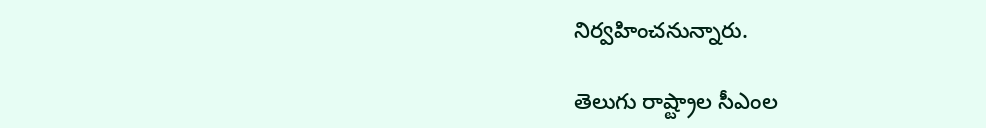నిర్వహించనున్నారు.

తెలుగు రాష్ట్రాల సీఎంల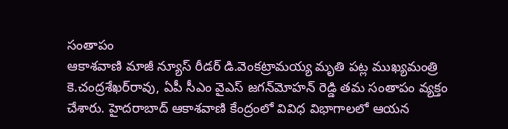సంతాపం
ఆకాశవాణి మాజీ న్యూస్‌ రీడర్‌ డి.వెంకట్రామయ్య మృతి పట్ల ముఖ్యమంత్రి కె.చంద్రశేఖర్‌రావు, ఏపీ సీఎం వైఎస్‌ జగన్‌మోహన్‌ రెడ్డి తమ సంతాపం వ్యక్తం చేశారు. హైదరాబాద్‌ ఆకాశవాణి కేంద్రంలో వివిధ విభాగాలలో ఆయన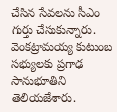చేసిన సేవలను సీఎం గుర్తు చేసుకున్నారు. వెంకట్రామయ్య కుటుంబ సభ్యులకు ప్రగాఢ సానుభూతిని తెలియజేశారు.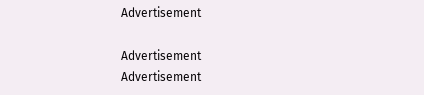Advertisement

Advertisement
Advertisement